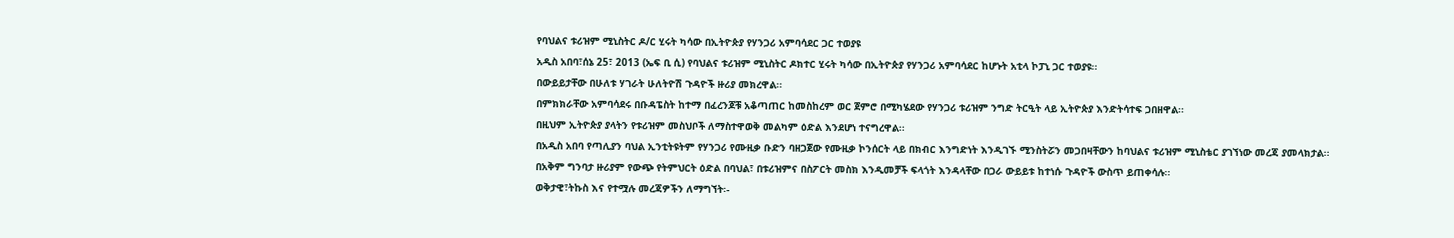የባህልና ቱሪዝም ሚኒስትር ዶ/ር ሂሩት ካሳው በኢትዮጵያ የሃንጋሪ አምባሳደር ጋር ተወያዩ
አዲስ አበባ፣ሰኔ 25፣ 2013 (ኤፍ ቢ ሲ) የባህልና ቱሪዝም ሚኒስትር ዶክተር ሂሩት ካሳው በኢትዮጵያ የሃንጋሪ አምባሳደር ከሆኑት አቲላ ኮፓኒ ጋር ተወያዩ፡፡
በውይይታቸው በሁለቱ ሃገራት ሁለትዮሽ ጉዳዮች ዙሪያ መክረዋል፡፡
በምክክራቸው አምባሳደሩ በቡዳፔስት ከተማ በፈረንጆቹ አቆጣጠር ከመስከረም ወር ጀምሮ በሚካሄደው የሃንጋሪ ቱሪዝም ንግድ ትርዒት ላይ ኢትዮጵያ እንድትሳተፍ ጋበዘዋል፡፡
በዚህም ኢትዮጵያ ያላትን የቱሪዝም መስህቦች ለማስተዋወቅ መልካም ዕድል እንደሆነ ተናግረዋል፡፡
በአዲስ አበባ የጣሊያን ባህል ኢንቲትዩትም የሃንጋሪ የሙዚቃ ቡድን ባዘጋጀው የሙዚቃ ኮንሰርት ላይ በክብር እንግድነት እንዲገኙ ሚንስትሯን መጋበዛቸውን ከባህልና ቱሪዝም ሚኒስቴር ያገኘነው መረጃ ያመላክታል፡፡
በአቅም ግንባታ ዙሪያም የውጭ የትምህርት ዕድል በባህል፣ በቱሪዝምና በስፖርት መስክ እንዲመቻች ፍላጎት እንዳላቸው በጋራ ውይይቱ ከተነሱ ጉዳዮች ውስጥ ይጠቀሳሉ፡፡
ወቅታዊ፣ትኩስ እና የተሟሉ መረጃዎችን ለማግኘት፡-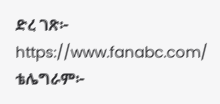ድረ ገጽ፦ https://www.fanabc.com/
ቴሌግራም፦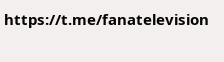https://t.me/fanatelevision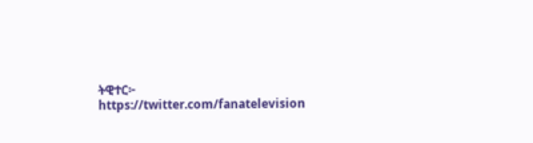ትዊተር፦ https://twitter.com/fanatelevision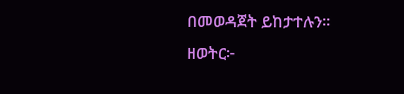በመወዳጀት ይከታተሉን፡፡
ዘወትር፦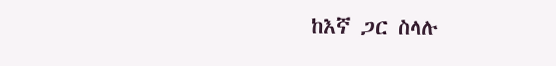ከእኛ ጋር ስላሉ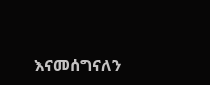እናመሰግናለን